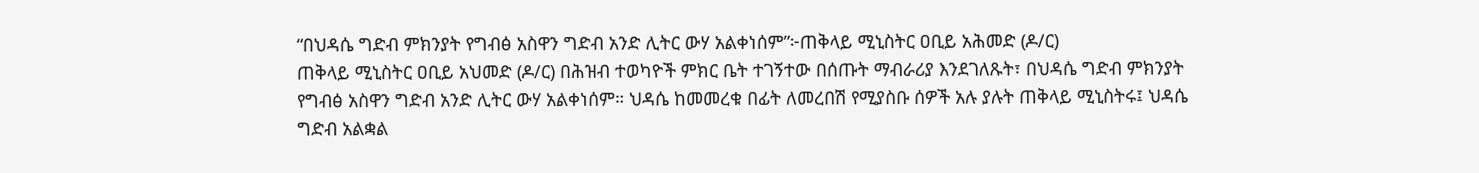“በህዳሴ ግድብ ምክንያት የግብፅ አስዋን ግድብ አንድ ሊትር ውሃ አልቀነሰም”፦ጠቅላይ ሚኒስትር ዐቢይ አሕመድ (ዶ/ር)
ጠቅላይ ሚኒስትር ዐቢይ አህመድ (ዶ/ር) በሕዝብ ተወካዮች ምክር ቤት ተገኝተው በሰጡት ማብራሪያ እንደገለጹት፣ በህዳሴ ግድብ ምክንያት የግብፅ አስዋን ግድብ አንድ ሊትር ውሃ አልቀነሰም። ህዳሴ ከመመረቁ በፊት ለመረበሽ የሚያስቡ ሰዎች አሉ ያሉት ጠቅላይ ሚኒስትሩ፤ ህዳሴ ግድብ አልቋል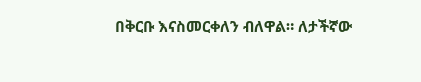በቅርቡ እናስመርቀለን ብለዋል። ለታችኛው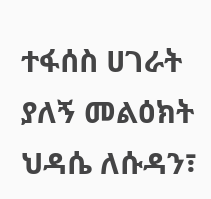ተፋሰስ ሀገራት ያለኝ መልዕክት ህዳሴ ለሱዳን፣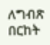ለግብጽ በርከት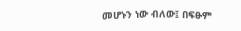መሆኑን ነው ብለው፤ በፍፁም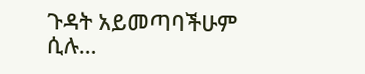ጉዳት አይመጣባችሁም ሲሉ…